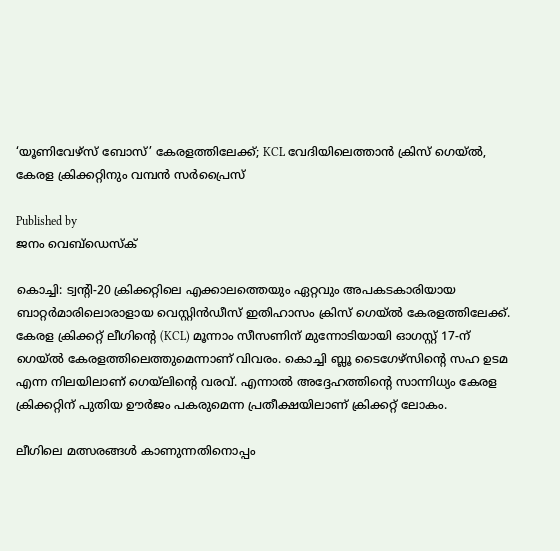‘യൂണിവേഴ്സ് ബോസ്’ കേരളത്തിലേക്ക്; KCL വേദിയിലെത്താന്‍ ക്രിസ് ഗെയ്ല്‍, കേരള ക്രിക്കറ്റിനും വമ്പന്‍ സര്‍പ്രൈസ്

Published by
ജനം വെബ്‌ഡെസ്ക്

കൊച്ചി: ട്വന്റി-20 ക്രിക്കറ്റിലെ എക്കാലത്തെയും ഏറ്റവും അപകടകാരിയായ ബാറ്റര്‍മാരിലൊരാളായ വെസ്റ്റിന്‍ഡീസ് ഇതിഹാസം ക്രിസ് ഗെയ്ല്‍ കേരളത്തിലേക്ക്. കേരള ക്രിക്കറ്റ് ലീഗിന്റെ (KCL) മൂന്നാം സീസണിന് മുന്നോടിയായി ഓഗസ്റ്റ് 17-ന് ഗെയ്ല്‍ കേരളത്തിലെത്തുമെന്നാണ് വിവരം. കൊച്ചി ബ്ലൂ ടൈഗേഴ്‌സിന്റെ സഹ ഉടമ എന്ന നിലയിലാണ് ഗെയ്‌ലിന്റെ വരവ്. എന്നാല്‍ അദ്ദേഹത്തിന്റെ സാന്നിധ്യം കേരള ക്രിക്കറ്റിന് പുതിയ ഊര്‍ജം പകരുമെന്ന പ്രതീക്ഷയിലാണ് ക്രിക്കറ്റ് ലോകം.

ലീഗിലെ മത്സരങ്ങള്‍ കാണുന്നതിനൊപ്പം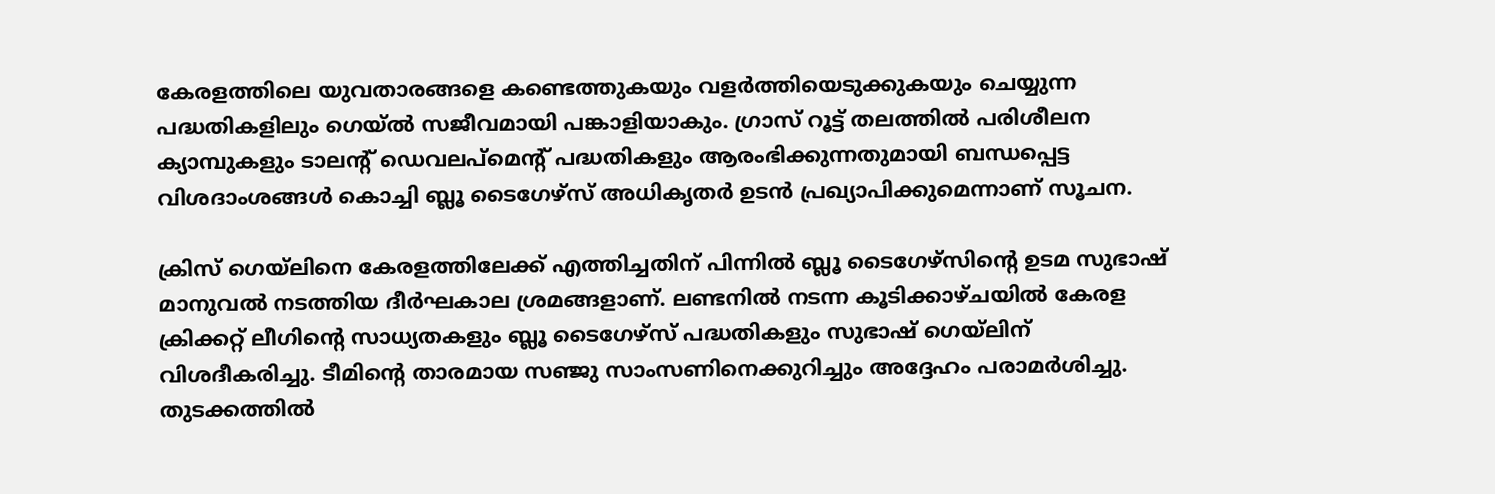കേരളത്തിലെ യുവതാരങ്ങളെ കണ്ടെത്തുകയും വളര്‍ത്തിയെടുക്കുകയും ചെയ്യുന്ന പദ്ധതികളിലും ഗെയ്ല്‍ സജീവമായി പങ്കാളിയാകും. ഗ്രാസ് റൂട്ട് തലത്തില്‍ പരിശീലന ക്യാമ്പുകളും ടാലന്റ് ഡെവലപ്മെന്റ് പദ്ധതികളും ആരംഭിക്കുന്നതുമായി ബന്ധപ്പെട്ട വിശദാംശങ്ങള്‍ കൊച്ചി ബ്ലൂ ടൈഗേഴ്‌സ് അധികൃതര്‍ ഉടന്‍ പ്രഖ്യാപിക്കുമെന്നാണ് സൂചന.

ക്രിസ് ഗെയ്‌ലിനെ കേരളത്തിലേക്ക് എത്തിച്ചതിന് പിന്നില്‍ ബ്ലൂ ടൈഗേഴ്‌സിന്റെ ഉടമ സുഭാഷ് മാനുവല്‍ നടത്തിയ ദീര്‍ഘകാല ശ്രമങ്ങളാണ്. ലണ്ടനില്‍ നടന്ന കൂടിക്കാഴ്ചയില്‍ കേരള ക്രിക്കറ്റ് ലീഗിന്റെ സാധ്യതകളും ബ്ലൂ ടൈഗേഴ്‌സ് പദ്ധതികളും സുഭാഷ് ഗെയ്‌ലിന് വിശദീകരിച്ചു. ടീമിന്റെ താരമായ സഞ്ജു സാംസണിനെക്കുറിച്ചും അദ്ദേഹം പരാമര്‍ശിച്ചു. തുടക്കത്തില്‍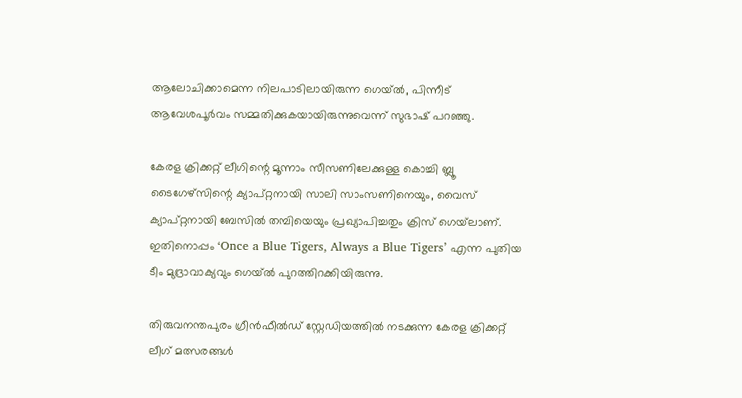ആലോചിക്കാമെന്ന നിലപാടിലായിരുന്ന ഗെയ്ല്‍, പിന്നീട് ആവേശപൂര്‍വം സമ്മതിക്കുകയായിരുന്നുവെന്ന് സുഭാഷ് പറഞ്ഞു.

കേരള ക്രിക്കറ്റ് ലീഗിന്റെ മൂന്നാം സീസണിലേക്കുള്ള കൊച്ചി ബ്ലൂ ടൈഗേഴ്‌സിന്റെ ക്യാപ്റ്റനായി സാലി സാംസണിനെയും, വൈസ് ക്യാപ്റ്റനായി ബേസില്‍ തമ്പിയെയും പ്രഖ്യാപിച്ചതും ക്രിസ് ഗെയ്‌ലാണ്. ഇതിനൊപ്പം ‘Once a Blue Tigers, Always a Blue Tigers’ എന്ന പുതിയ ടീം മുദ്രാവാക്യവും ഗെയ്ല്‍ പുറത്തിറക്കിയിരുന്നു.

തിരുവനന്തപുരം ഗ്രീന്‍ഫീല്‍ഡ് സ്റ്റേഡിയത്തില്‍ നടക്കുന്ന കേരള ക്രിക്കറ്റ് ലീഗ് മത്സരങ്ങള്‍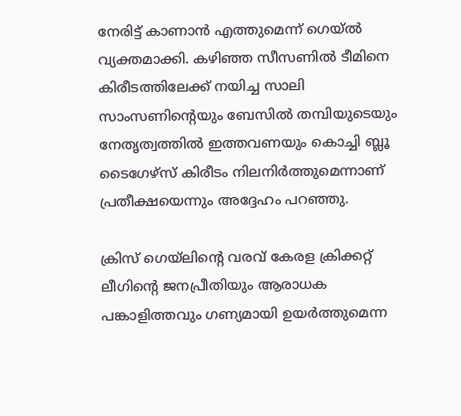നേരിട്ട് കാണാന്‍ എത്തുമെന്ന് ഗെയ്ല്‍ വ്യക്തമാക്കി. കഴിഞ്ഞ സീസണില്‍ ടീമിനെ കിരീടത്തിലേക്ക് നയിച്ച സാലി സാംസണിന്റെയും ബേസില്‍ തമ്പിയുടെയും നേതൃത്വത്തില്‍ ഇത്തവണയും കൊച്ചി ബ്ലൂ ടൈഗേഴ്‌സ് കിരീടം നിലനിര്‍ത്തുമെന്നാണ് പ്രതീക്ഷയെന്നും അദ്ദേഹം പറഞ്ഞു.

ക്രിസ് ഗെയ്‌ലിന്റെ വരവ് കേരള ക്രിക്കറ്റ് ലീഗിന്റെ ജനപ്രീതിയും ആരാധക പങ്കാളിത്തവും ഗണ്യമായി ഉയര്‍ത്തുമെന്ന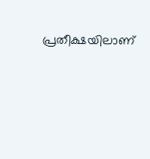പ്രതീക്ഷയിലാണ്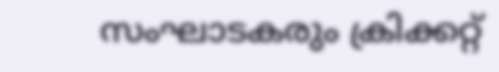സംഘാടകരും ക്രിക്കറ്റ്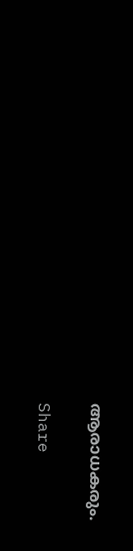ആരാധകരും.

Share